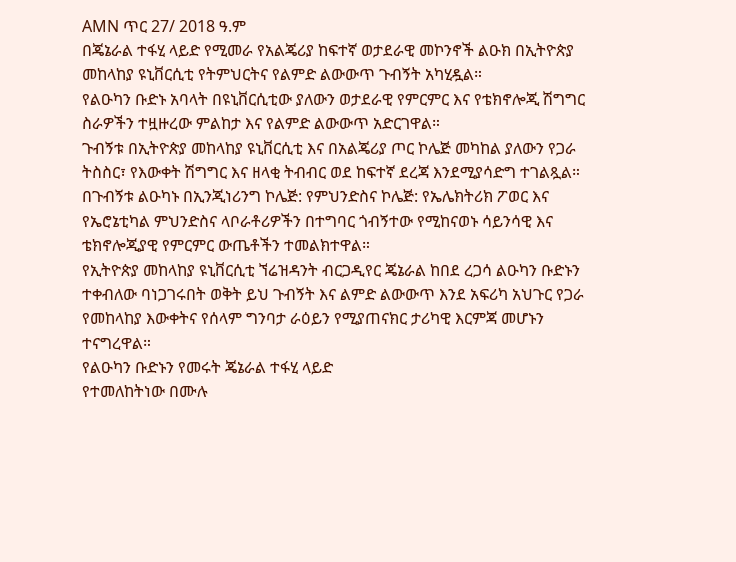AMN ጥር 27/ 2018 ዓ.ም
በጄኔራል ተፋሂ ላይድ የሚመራ የአልጄሪያ ከፍተኛ ወታደራዊ መኮንኖች ልዑክ በኢትዮጵያ መከላከያ ዩኒቨርሲቲ የትምህርትና የልምድ ልውውጥ ጉብኝት አካሂዷል።
የልዑካን ቡድኑ አባላት በዩኒቨርሲቲው ያለውን ወታደራዊ የምርምር እና የቴክኖሎጂ ሽግግር ስራዎችን ተዟዙረው ምልከታ እና የልምድ ልውውጥ አድርገዋል።
ጉብኝቱ በኢትዮጵያ መከላከያ ዩኒቨርሲቲ እና በአልጄሪያ ጦር ኮሌጅ መካከል ያለውን የጋራ ትስስር፣ የእውቀት ሽግግር እና ዘላቂ ትብብር ወደ ከፍተኛ ደረጃ እንደሚያሳድግ ተገልጿል።
በጉብኝቱ ልዑካኑ በኢንጂነሪንግ ኮሌጅ: የምህንድስና ኮሌጅ: የኤሌክትሪክ ፖወር እና የኤሮኔቲካል ምህንድስና ላቦራቶሪዎችን በተግባር ጎብኝተው የሚከናወኑ ሳይንሳዊ እና ቴክኖሎጂያዊ የምርምር ውጤቶችን ተመልክተዋል።
የኢትዮጵያ መከላከያ ዩኒቨርሲቲ ኘሬዝዳንት ብርጋዲየር ጄኔራል ከበደ ረጋሳ ልዑካን ቡድኑን ተቀብለው ባነጋገሩበት ወቅት ይህ ጉብኝት እና ልምድ ልውውጥ እንደ አፍሪካ አህጉር የጋራ የመከላከያ እውቀትና የሰላም ግንባታ ራዕይን የሚያጠናክር ታሪካዊ እርምጃ መሆኑን ተናግረዋል።
የልዑካን ቡድኑን የመሩት ጄኔራል ተፋሂ ላይድ
የተመለከትነው በሙሉ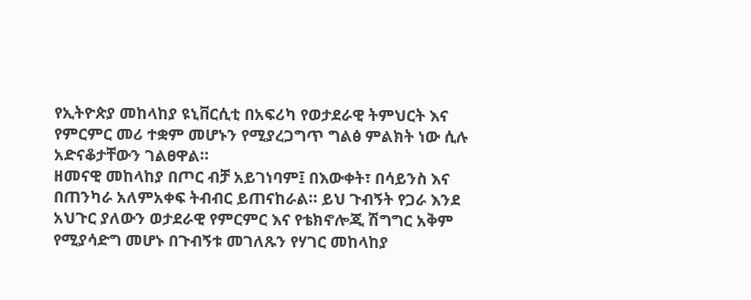የኢትዮጵያ መከላከያ ዩኒቨርሲቲ በአፍሪካ የወታደራዊ ትምህርት እና የምርምር መሪ ተቋም መሆኑን የሚያረጋግጥ ግልፅ ምልክት ነው ሲሉ አድናቆታቸውን ገልፀዋል።
ዘመናዊ መከላከያ በጦር ብቻ አይገነባም፤ በእውቀት፣ በሳይንስ እና በጠንካራ አለምአቀፍ ትብብር ይጠናከራል። ይህ ጉብኝት የጋራ እንደ አህጉር ያለውን ወታደራዊ የምርምር እና የቴክኖሎጂ ሽግግር አቅም የሚያሳድግ መሆኑ በጉብኝቱ መገለጹን የሃገር መከላከያ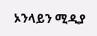ኦንላይን ሚዲያ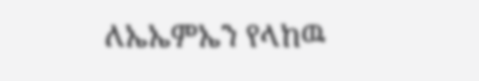ለኤኤምኤን የላከዉ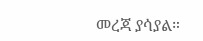መረጃ ያሳያል።